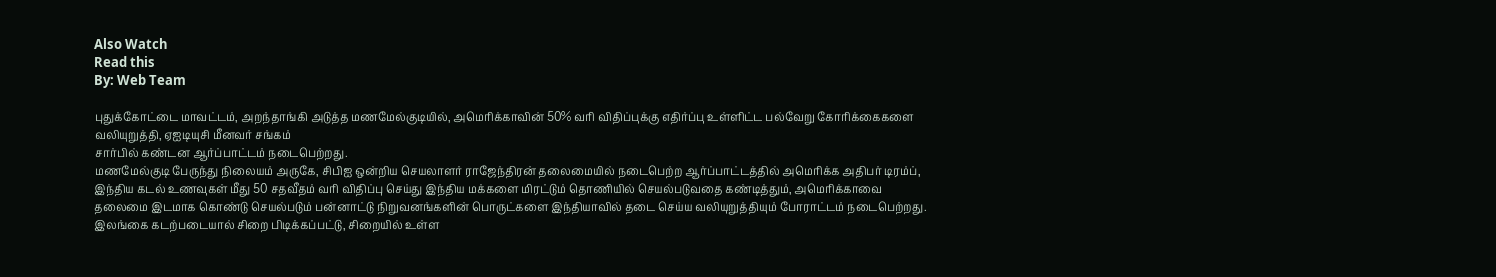Also Watch
Read this
By: Web Team

புதுக்கோட்டை மாவட்டம், அறந்தாங்கி அடுத்த மணமேல்குடியில், அமெரிக்காவின் 50% வரி விதிப்புக்கு எதிர்ப்பு உள்ளிட்ட பல்வேறு கோரிக்கைகளை வலியுறுத்தி, ஏஐடியுசி மீனவர் சங்கம்
சார்பில் கண்டன ஆர்ப்பாட்டம் நடைபெற்றது.
மணமேல்குடி பேருந்து நிலையம் அருகே, சிபிஐ ஒன்றிய செயலாளர் ராஜேந்திரன் தலைமையில் நடைபெற்ற ஆர்ப்பாட்டத்தில் அமெரிக்க அதிபர் டிரம்ப், இந்திய கடல் உணவுகள் மீது 50 சதவீதம் வரி விதிப்பு செய்து இந்திய மக்களை மிரட்டும் தொணியில் செயல்படுவதை கண்டித்தும், அமெரிக்காவை தலைமை இடமாக கொண்டு செயல்படும் பன்னாட்டு நிறுவனங்களின் பொருட்களை இந்தியாவில் தடை செய்ய வலியுறுத்தியும் போராட்டம் நடைபெற்றது. இலங்கை கடற்படையால் சிறை பிடிக்கப்பட்டு, சிறையில் உள்ள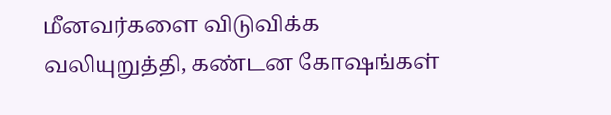மீனவர்களை விடுவிக்க வலியுறுத்தி, கண்டன கோஷங்கள்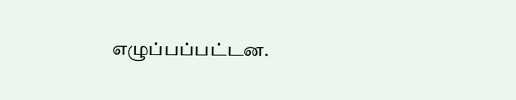எழுப்பப்பட்டன.